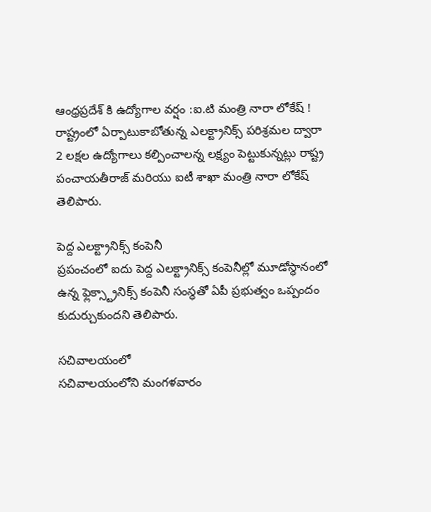ఆంధ్రప్రదేశ్ కి ఉద్యోగాల వర్షం :ఐ.టి మంత్రి నారా లోకేష్ !
రాష్ట్రంలో ఏర్పాటుకాబోతున్న ఎలక్ట్రానిక్స్ పరిశ్రమల ద్వారా 2 లక్షల ఉద్యోగాలు కల్పించాలన్న లక్ష్యం పెట్టుకున్నట్లు రాష్ట్ర పంచాయతీరాజ్ మరియు ఐటీ శాఖా మంత్రి నారా లోకేష్ తెలిపారు.

పెద్ద ఎలక్ట్రానిక్స్ కంపెనీ
ప్రపంచంలో ఐదు పెద్ద ఎలక్ట్రానిక్స్ కంపెనీల్లో మూడోస్థానంలో ఉన్న ఫ్లెక్స్ట్రానిక్స్ కంపెనీ సంస్థతో ఏపీ ప్రభుత్వం ఒప్పందం కుదుర్చుకుందని తెలిపారు.

సచివాలయంలో
సచివాలయంలోని మంగళవారం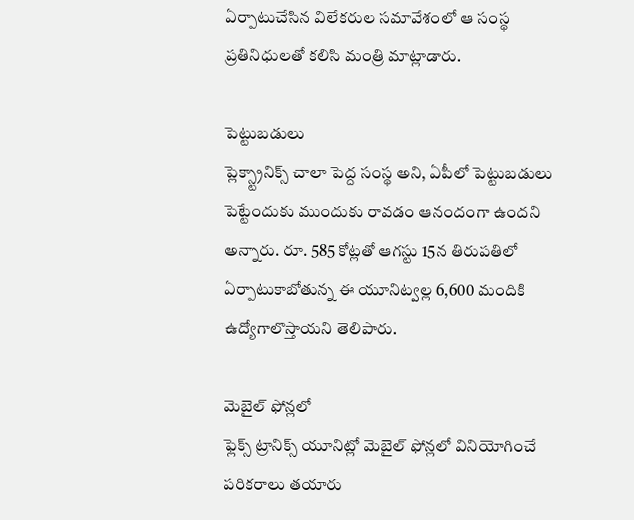ఏర్పాటుచేసిన విలేకరుల సమావేశంలో ఆ సంస్థ ప్రతినిధులతో కలిసి మంత్రి మాట్లాడారు.

పెట్టుబడులు
ప్లెక్స్ట్రానిక్స్ చాలా పెద్ద సంస్థ అని, ఏపీలో పెట్టుబడులు పెట్టేందుకు ముందుకు రావడం ఆనందంగా ఉందని అన్నారు. రూ. 585 కోట్లతో ఆగస్టు 15న తిరుపతిలో ఏర్పాటుకాబోతున్న ఈ యూనిట్వల్ల 6,600 మందికి ఉద్యోగాలొస్తాయని తెలిపారు.

మెబైల్ ఫోన్లలో
ఫ్లెక్స్ ట్రానిక్స్ యూనిట్లో మెబైల్ ఫోన్లలో వినియోగించే పరికరాలు తయారు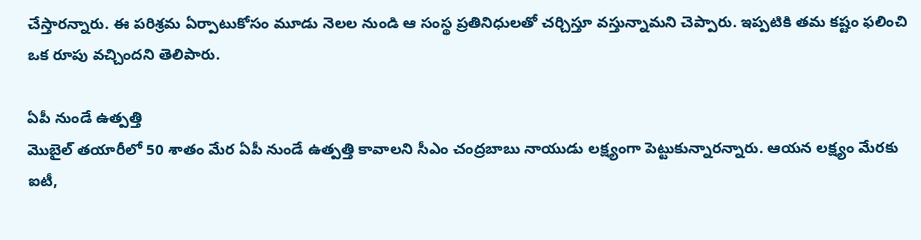చేస్తారన్నారు. ఈ పరిశ్రమ ఏర్పాటుకోసం మూడు నెలల నుండి ఆ సంస్థ ప్రతినిధులతో చర్చిస్తూ వస్తున్నామని చెప్పారు. ఇప్పటికి తమ కష్టం ఫలించి ఒక రూపు వచ్చిందని తెలిపారు.

ఏపీ నుండే ఉత్పత్తి
మొబైల్ తయారీలో 50 శాతం మేర ఏపీ నుండే ఉత్పత్తి కావాలని సీఎం చంద్రబాబు నాయుడు లక్ష్యంగా పెట్టుకున్నారన్నారు. ఆయన లక్ష్యం మేరకు ఐటీ,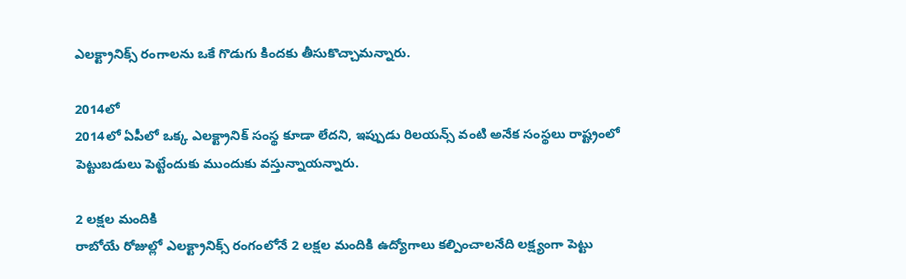ఎలక్ట్రానిక్స్ రంగాలను ఒకే గొడుగు కిందకు తీసుకొచ్చామన్నారు.

2014లో
2014లో ఏపీలో ఒక్క ఎలక్ట్రానిక్ సంస్థ కూడా లేదని, ఇప్పుడు రిలయన్స్ వంటి అనేక సంస్థలు రాష్ట్రంలో పెట్టుబడులు పెట్టేందుకు ముందుకు వస్తున్నాయన్నారు.

2 లక్షల మందికి
రాబోయే రోజుల్లో ఎలక్ట్రానిక్స్ రంగంలోనే 2 లక్షల మందికి ఉద్యోగాలు కల్పించాలనేది లక్ష్యంగా పెట్టు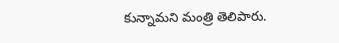కున్నామని మంత్రి తెలిపారు.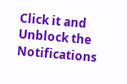Click it and Unblock the Notifications